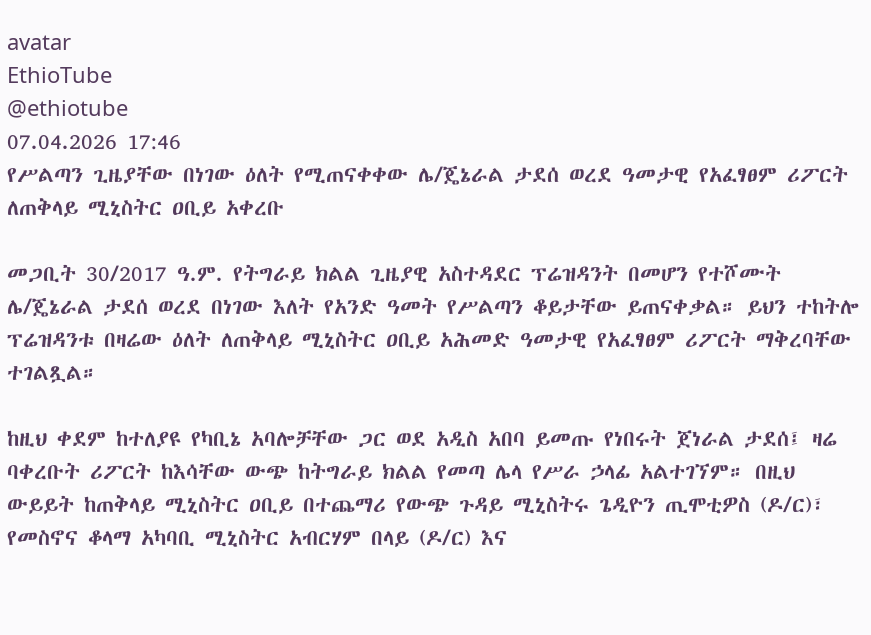avatar
EthioTube
@ethiotube
07.04.2026 17:46
የሥልጣን ጊዜያቸው በነገው ዕለት የሚጠናቀቀው ሌ/ጄኔራል ታደሰ ወረደ ዓመታዊ የአፈፃፀም ሪፖርት ለጠቅላይ ሚኒስትር ዐቢይ አቀረቡ

መጋቢት 30/2017 ዓ.ም. የትግራይ ክልል ጊዜያዊ አስተዳደር ፕሬዝዳንት በመሆን የተሾሙት ሌ/ጄኔራል ታደሰ ወረደ በነገው እለት የአንድ ዓመት የሥልጣን ቆይታቸው ይጠናቀቃል። ይህን ተከትሎ ፕሬዝዳንቱ በዛሬው ዕለት ለጠቅላይ ሚኒስትር ዐቢይ አሕመድ ዓመታዊ የአፈፃፀም ሪፖርት ማቅረባቸው ተገልጿል።

ከዚህ ቀደም ከተለያዩ የካቢኔ አባሎቻቸው ጋር ወደ አዲስ አበባ ይመጡ የነበሩት ጀነራል ታደሰ፤ ዛሬ ባቀረቡት ሪፖርት ከእሳቸው ውጭ ከትግራይ ክልል የመጣ ሌላ የሥራ ኃላፊ አልተገኘም። በዚህ ውይይት ከጠቅላይ ሚኒስትር ዐቢይ በተጨማሪ የውጭ ጉዳይ ሚኒስትሩ ጌዲዮን ጢሞቲዎስ (ዶ/ር)፣ የመስኖና ቆላማ አካባቢ ሚኒስትር አብርሃም በላይ (ዶ/ር) እና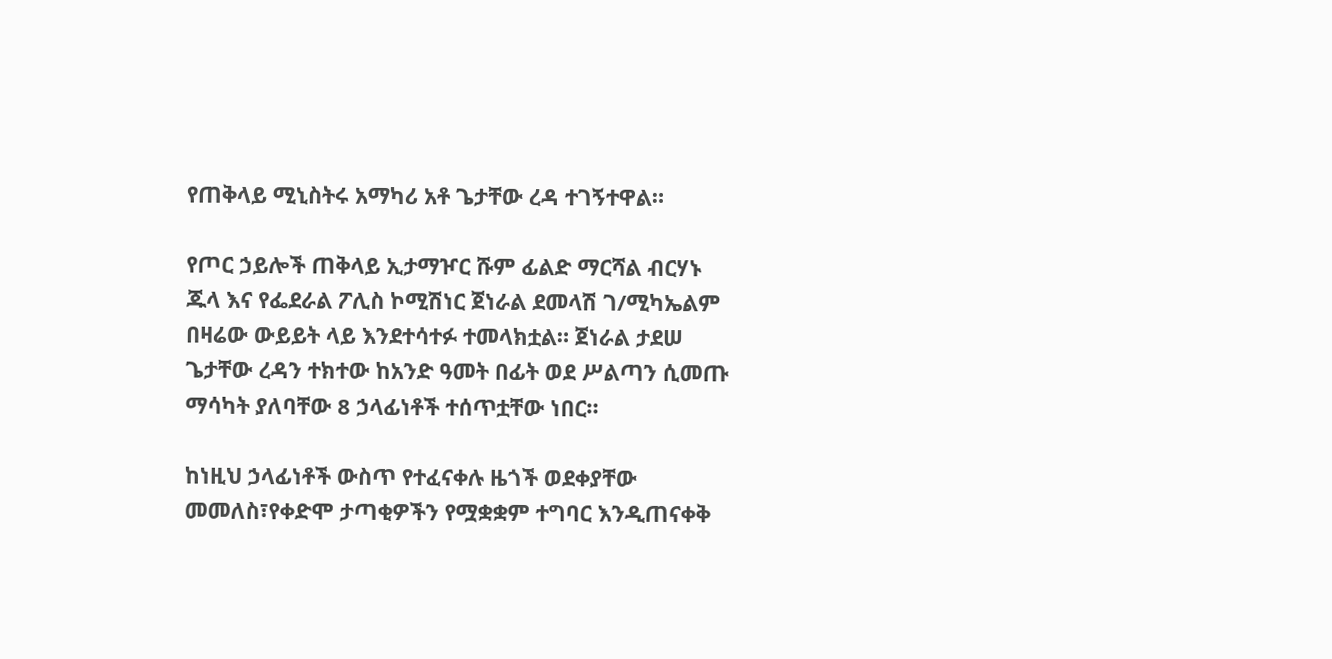የጠቅላይ ሚኒስትሩ አማካሪ አቶ ጌታቸው ረዳ ተገኝተዋል።

የጦር ኃይሎች ጠቅላይ ኢታማዦር ሹም ፊልድ ማርሻል ብርሃኑ ጁላ እና የፌደራል ፖሊስ ኮሚሽነር ጀነራል ደመላሽ ገ/ሚካኤልም በዛሬው ውይይት ላይ እንደተሳተፉ ተመላክቷል። ጀነራል ታደሠ ጌታቸው ረዳን ተክተው ከአንድ ዓመት በፊት ወደ ሥልጣን ሲመጡ ማሳካት ያለባቸው 8 ኃላፊነቶች ተሰጥቷቸው ነበር።

ከነዚህ ኃላፊነቶች ውስጥ የተፈናቀሉ ዜጎች ወደቀያቸው መመለስ፣የቀድሞ ታጣቂዎችን የሟቋቋም ተግባር እንዲጠናቀቅ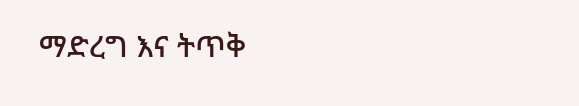ማድረግ እና ትጥቅ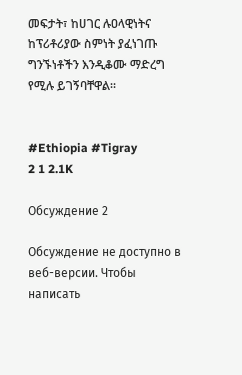መፍታት፣ ከሀገር ሉዐላዊነትና ከፕሪቶሪያው ስምነት ያፈነገጡ ግንኙነቶችን እንዲቆሙ ማድረግ የሚሉ ይገኝባቸዋል።


#Ethiopia #Tigray
2 1 2.1K

Обсуждение 2

Обсуждение не доступно в веб-версии. Чтобы написать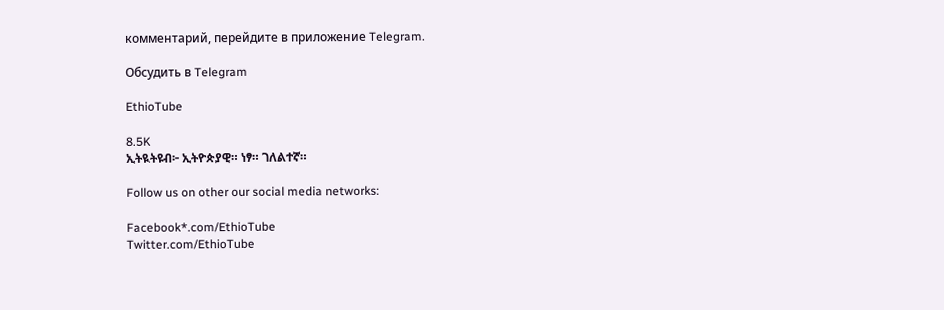комментарий, перейдите в приложение Telegram.

Обсудить в Telegram

EthioTube

8.5K
ኢትዪትዩብ፦ ኢትዮጵያዊ። ነፃ። ገለልተኛ።

Follow us on other our social media networks:

Facebook*.com/EthioTube
Twitter.com/EthioTube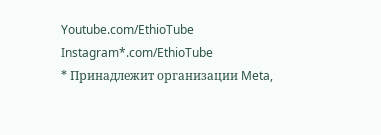Youtube.com/EthioTube
Instagram*.com/EthioTube
* Принадлежит организации Meta,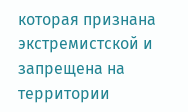которая признана экстремистской и запрещена на территории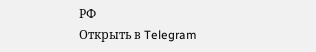РФ
Открыть в Telegram